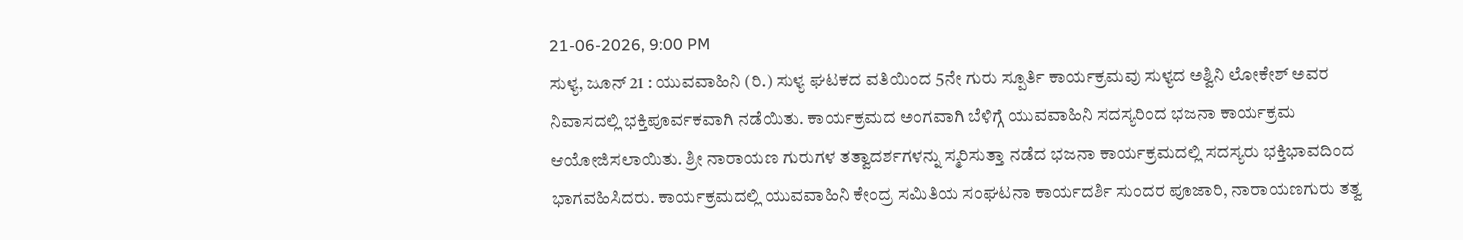21-06-2026, 9:00 PM
ಸುಳ್ಯ, ಜೂನ್ 21 : ಯುವವಾಹಿನಿ (ರಿ.) ಸುಳ್ಯ ಘಟಕದ ವತಿಯಿಂದ 5ನೇ ಗುರು ಸ್ಪೂರ್ತಿ ಕಾರ್ಯಕ್ರಮವು ಸುಳ್ಯದ ಅಶ್ವಿನಿ ಲೋಕೇಶ್ ಅವರ ನಿವಾಸದಲ್ಲಿ ಭಕ್ತಿಪೂರ್ವಕವಾಗಿ ನಡೆಯಿತು. ಕಾರ್ಯಕ್ರಮದ ಅಂಗವಾಗಿ ಬೆಳಿಗ್ಗೆ ಯುವವಾಹಿನಿ ಸದಸ್ಯರಿಂದ ಭಜನಾ ಕಾರ್ಯಕ್ರಮ ಆಯೋಜಿಸಲಾಯಿತು. ಶ್ರೀ ನಾರಾಯಣ ಗುರುಗಳ ತತ್ವಾದರ್ಶಗಳನ್ನು ಸ್ಮರಿಸುತ್ತಾ ನಡೆದ ಭಜನಾ ಕಾರ್ಯಕ್ರಮದಲ್ಲಿ ಸದಸ್ಯರು ಭಕ್ತಿಭಾವದಿಂದ ಭಾಗವಹಿಸಿದರು. ಕಾರ್ಯಕ್ರಮದಲ್ಲಿ ಯುವವಾಹಿನಿ ಕೇಂದ್ರ ಸಮಿತಿಯ ಸಂಘಟನಾ ಕಾರ್ಯದರ್ಶಿ ಸುಂದರ ಪೂಜಾರಿ, ನಾರಾಯಣಗುರು ತತ್ವ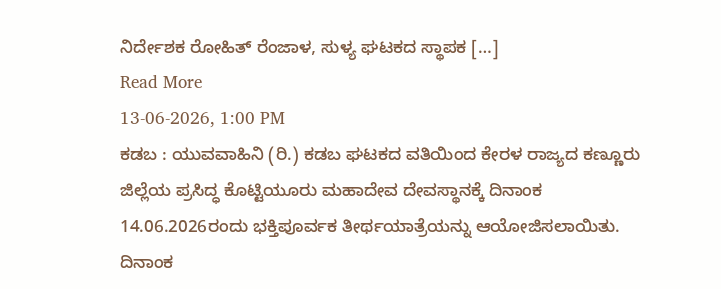ನಿರ್ದೇಶಕ ರೋಹಿತ್ ರೆಂಜಾಳ, ಸುಳ್ಯ ಘಟಕದ ಸ್ಥಾಪಕ […]
Read More
13-06-2026, 1:00 PM
ಕಡಬ : ಯುವವಾಹಿನಿ (ರಿ.) ಕಡಬ ಘಟಕದ ವತಿಯಿಂದ ಕೇರಳ ರಾಜ್ಯದ ಕಣ್ಣೂರು ಜಿಲ್ಲೆಯ ಪ್ರಸಿದ್ಧ ಕೊಟ್ಟಿಯೂರು ಮಹಾದೇವ ದೇವಸ್ಥಾನಕ್ಕೆ ದಿನಾಂಕ 14.06.2026ರಂದು ಭಕ್ತಿಪೂರ್ವಕ ತೀರ್ಥಯಾತ್ರೆಯನ್ನು ಆಯೋಜಿಸಲಾಯಿತು. ದಿನಾಂಕ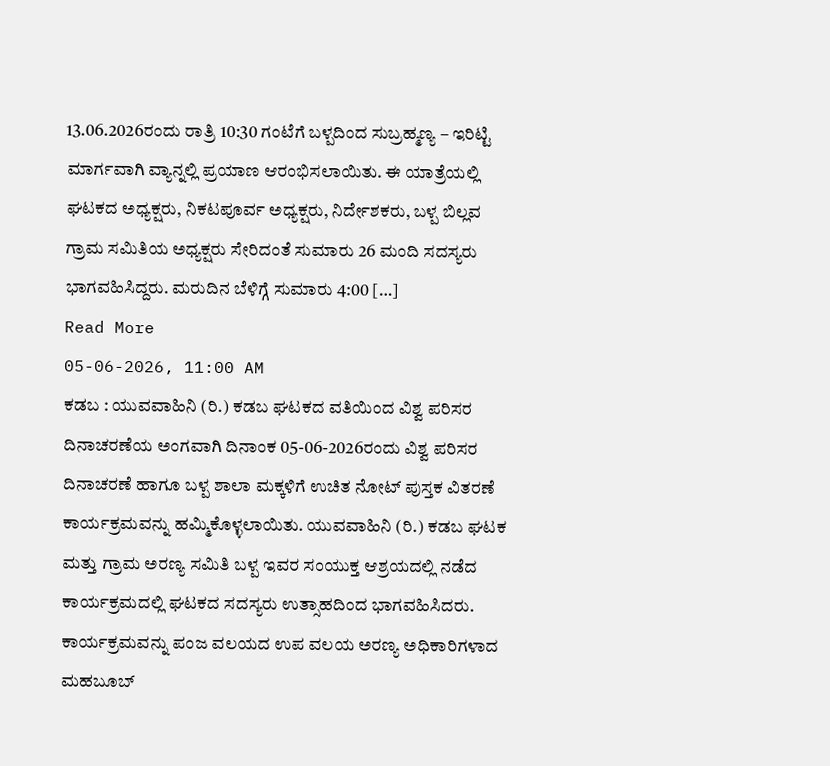13.06.2026ರಂದು ರಾತ್ರಿ 10:30 ಗಂಟೆಗೆ ಬಳ್ಪದಿಂದ ಸುಬ್ರಹ್ಮಣ್ಯ – ಇರಿಟ್ಟಿ ಮಾರ್ಗವಾಗಿ ವ್ಯಾನ್ನಲ್ಲಿ ಪ್ರಯಾಣ ಆರಂಭಿಸಲಾಯಿತು. ಈ ಯಾತ್ರೆಯಲ್ಲಿ ಘಟಕದ ಅಧ್ಯಕ್ಷರು, ನಿಕಟಪೂರ್ವ ಅಧ್ಯಕ್ಷರು, ನಿರ್ದೇಶಕರು, ಬಳ್ಪ ಬಿಲ್ಲವ ಗ್ರಾಮ ಸಮಿತಿಯ ಅಧ್ಯಕ್ಷರು ಸೇರಿದಂತೆ ಸುಮಾರು 26 ಮಂದಿ ಸದಸ್ಯರು ಭಾಗವಹಿಸಿದ್ದರು. ಮರುದಿನ ಬೆಳಿಗ್ಗೆ ಸುಮಾರು 4:00 […]
Read More
05-06-2026, 11:00 AM
ಕಡಬ : ಯುವವಾಹಿನಿ (ರಿ.) ಕಡಬ ಘಟಕದ ವತಿಯಿಂದ ವಿಶ್ವ ಪರಿಸರ ದಿನಾಚರಣೆಯ ಅಂಗವಾಗಿ ದಿನಾಂಕ 05-06-2026ರಂದು ವಿಶ್ವ ಪರಿಸರ ದಿನಾಚರಣೆ ಹಾಗೂ ಬಳ್ಪ ಶಾಲಾ ಮಕ್ಕಳಿಗೆ ಉಚಿತ ನೋಟ್ ಪುಸ್ತಕ ವಿತರಣೆ ಕಾರ್ಯಕ್ರಮವನ್ನು ಹಮ್ಮಿಕೊಳ್ಳಲಾಯಿತು. ಯುವವಾಹಿನಿ (ರಿ.) ಕಡಬ ಘಟಕ ಮತ್ತು ಗ್ರಾಮ ಅರಣ್ಯ ಸಮಿತಿ ಬಳ್ಪ ಇವರ ಸಂಯುಕ್ತ ಆಶ್ರಯದಲ್ಲಿ ನಡೆದ ಕಾರ್ಯಕ್ರಮದಲ್ಲಿ ಘಟಕದ ಸದಸ್ಯರು ಉತ್ಸಾಹದಿಂದ ಭಾಗವಹಿಸಿದರು. ಕಾರ್ಯಕ್ರಮವನ್ನು ಪಂಜ ವಲಯದ ಉಪ ವಲಯ ಅರಣ್ಯ ಅಧಿಕಾರಿಗಳಾದ ಮಹಬೂಬ್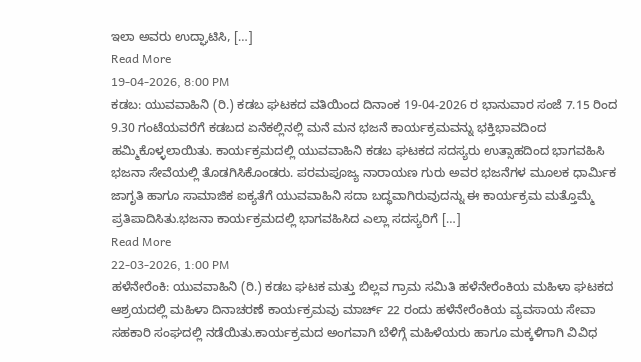ಇಲಾ ಅವರು ಉದ್ಘಾಟಿಸಿ, […]
Read More
19-04-2026, 8:00 PM
ಕಡಬ: ಯುವವಾಹಿನಿ (ರಿ.) ಕಡಬ ಘಟಕದ ವತಿಯಿಂದ ದಿನಾಂಕ 19-04-2026 ರ ಭಾನುವಾರ ಸಂಜೆ 7.15 ರಿಂದ 9.30 ಗಂಟೆಯವರೆಗೆ ಕಡಬದ ಏನೆಕಲ್ಲಿನಲ್ಲಿ ಮನೆ ಮನ ಭಜನೆ ಕಾರ್ಯಕ್ರಮವನ್ನು ಭಕ್ತಿಭಾವದಿಂದ ಹಮ್ಮಿಕೊಳ್ಳಲಾಯಿತು. ಕಾರ್ಯಕ್ರಮದಲ್ಲಿ ಯುವವಾಹಿನಿ ಕಡಬ ಘಟಕದ ಸದಸ್ಯರು ಉತ್ಸಾಹದಿಂದ ಭಾಗವಹಿಸಿ ಭಜನಾ ಸೇವೆಯಲ್ಲಿ ತೊಡಗಿಸಿಕೊಂಡರು. ಪರಮಪೂಜ್ಯ ನಾರಾಯಣ ಗುರು ಅವರ ಭಜನೆಗಳ ಮೂಲಕ ಧಾರ್ಮಿಕ ಜಾಗೃತಿ ಹಾಗೂ ಸಾಮಾಜಿಕ ಐಕ್ಯತೆಗೆ ಯುವವಾಹಿನಿ ಸದಾ ಬದ್ಧವಾಗಿರುವುದನ್ನು ಈ ಕಾರ್ಯಕ್ರಮ ಮತ್ತೊಮ್ಮೆ ಪ್ರತಿಪಾದಿಸಿತು.ಭಜನಾ ಕಾರ್ಯಕ್ರಮದಲ್ಲಿ ಭಾಗವಹಿಸಿದ ಎಲ್ಲಾ ಸದಸ್ಯರಿಗೆ […]
Read More
22-03-2026, 1:00 PM
ಹಳೆನೇರೆಂಕಿ: ಯುವವಾಹಿನಿ (ರಿ.) ಕಡಬ ಘಟಕ ಮತ್ತು ಬಿಲ್ಲವ ಗ್ರಾಮ ಸಮಿತಿ ಹಳೆನೇರೆಂಕಿಯ ಮಹಿಳಾ ಘಟಕದ ಆಶ್ರಯದಲ್ಲಿ ಮಹಿಳಾ ದಿನಾಚರಣೆ ಕಾರ್ಯಕ್ರಮವು ಮಾರ್ಚ್ 22 ರಂದು ಹಳೆನೇರೆಂಕಿಯ ವ್ಯವಸಾಯ ಸೇವಾ ಸಹಕಾರಿ ಸಂಘದಲ್ಲಿ ನಡೆಯಿತು.ಕಾರ್ಯಕ್ರಮದ ಅಂಗವಾಗಿ ಬೆಳಿಗ್ಗೆ ಮಹಿಳೆಯರು ಹಾಗೂ ಮಕ್ಕಳಿಗಾಗಿ ವಿವಿಧ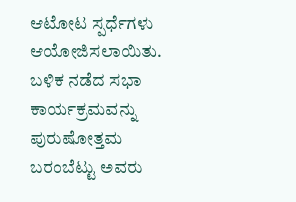ಆಟೋಟ ಸ್ಪರ್ಧೆಗಳು ಆಯೋಜಿಸಲಾಯಿತು. ಬಳಿಕ ನಡೆದ ಸಭಾ ಕಾರ್ಯಕ್ರಮವನ್ನು ಪುರುಷೋತ್ತಮ ಬರಂಬೆಟ್ಟು ಅವರು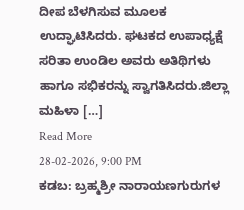ದೀಪ ಬೆಳಗಿಸುವ ಮೂಲಕ ಉದ್ಘಾಟಿಸಿದರು. ಘಟಕದ ಉಪಾಧ್ಯಕ್ಷೆ ಸರಿತಾ ಉಂಡಿಲ ಅವರು ಅತಿಥಿಗಳು ಹಾಗೂ ಸಭಿಕರನ್ನು ಸ್ವಾಗತಿಸಿದರು.ಜಿಲ್ಲಾ ಮಹಿಳಾ […]
Read More
28-02-2026, 9:00 PM
ಕಡಬ: ಬ್ರಹ್ಮಶ್ರೀ ನಾರಾಯಣಗುರುಗಳ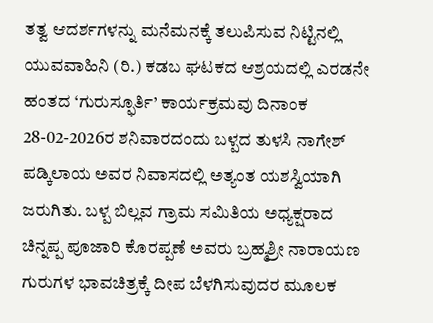ತತ್ವ ಆದರ್ಶಗಳನ್ನು ಮನೆಮನಕ್ಕೆ ತಲುಪಿಸುವ ನಿಟ್ಟಿನಲ್ಲಿ ಯುವವಾಹಿನಿ (ರಿ.) ಕಡಬ ಘಟಕದ ಆಶ್ರಯದಲ್ಲಿ ಎರಡನೇ ಹಂತದ ‘ಗುರುಸ್ಫೂರ್ತಿ’ ಕಾರ್ಯಕ್ರಮವು ದಿನಾಂಕ 28-02-2026ರ ಶನಿವಾರದಂದು ಬಳ್ಪದ ತುಳಸಿ ನಾಗೇಶ್ ಪಡ್ಕಿಲಾಯ ಅವರ ನಿವಾಸದಲ್ಲಿ ಅತ್ಯಂತ ಯಶಸ್ವಿಯಾಗಿ ಜರುಗಿತು. ಬಳ್ಪ ಬಿಲ್ಲವ ಗ್ರಾಮ ಸಮಿತಿಯ ಅಧ್ಯಕ್ಷರಾದ ಚಿನ್ನಪ್ಪ ಪೂಜಾರಿ ಕೊರಪ್ಪಣೆ ಅವರು ಬ್ರಹ್ಮಶ್ರೀ ನಾರಾಯಣ ಗುರುಗಳ ಭಾವಚಿತ್ರಕ್ಕೆ ದೀಪ ಬೆಳಗಿಸುವುದರ ಮೂಲಕ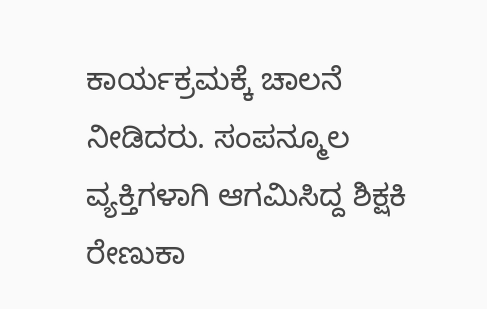ಕಾರ್ಯಕ್ರಮಕ್ಕೆ ಚಾಲನೆ ನೀಡಿದರು. ಸಂಪನ್ಮೂಲ ವ್ಯಕ್ತಿಗಳಾಗಿ ಆಗಮಿಸಿದ್ದ ಶಿಕ್ಷಕಿ ರೇಣುಕಾ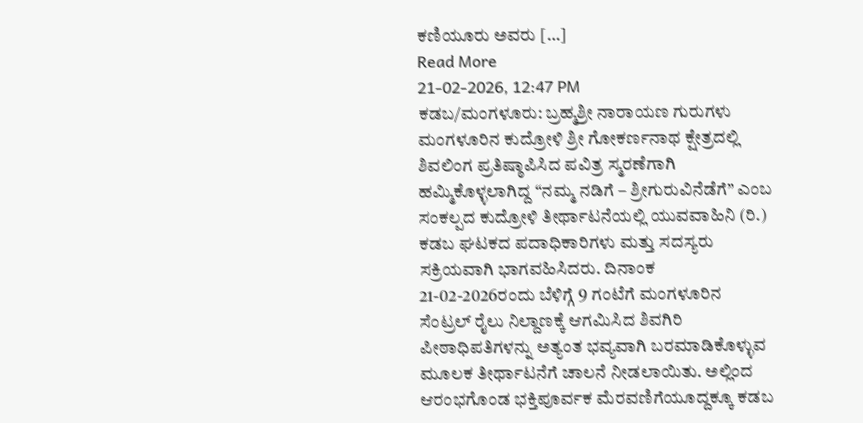ಕಣಿಯೂರು ಅವರು […]
Read More
21-02-2026, 12:47 PM
ಕಡಬ/ಮಂಗಳೂರು: ಬ್ರಹ್ಮಶ್ರೀ ನಾರಾಯಣ ಗುರುಗಳು ಮಂಗಳೂರಿನ ಕುದ್ರೋಳಿ ಶ್ರೀ ಗೋಕರ್ಣನಾಥ ಕ್ಷೇತ್ರದಲ್ಲಿ ಶಿವಲಿಂಗ ಪ್ರತಿಷ್ಠಾಪಿಸಿದ ಪವಿತ್ರ ಸ್ಮರಣೆಗಾಗಿ ಹಮ್ಮಿಕೊಳ್ಳಲಾಗಿದ್ದ “ನಮ್ಮ ನಡಿಗೆ – ಶ್ರೀಗುರುವಿನೆಡೆಗೆ” ಎಂಬ ಸಂಕಲ್ಪದ ಕುದ್ರೋಳಿ ತೀರ್ಥಾಟನೆಯಲ್ಲಿ ಯುವವಾಹಿನಿ (ರಿ.) ಕಡಬ ಘಟಕದ ಪದಾಧಿಕಾರಿಗಳು ಮತ್ತು ಸದಸ್ಯರು ಸಕ್ರಿಯವಾಗಿ ಭಾಗವಹಿಸಿದರು. ದಿನಾಂಕ 21-02-2026ರಂದು ಬೆಳಿಗ್ಗೆ 9 ಗಂಟೆಗೆ ಮಂಗಳೂರಿನ ಸೆಂಟ್ರಲ್ ರೈಲು ನಿಲ್ದಾಣಕ್ಕೆ ಆಗಮಿಸಿದ ಶಿವಗಿರಿ ಪೀಠಾಧಿಪತಿಗಳನ್ನು ಅತ್ಯಂತ ಭವ್ಯವಾಗಿ ಬರಮಾಡಿಕೊಳ್ಳುವ ಮೂಲಕ ತೀರ್ಥಾಟನೆಗೆ ಚಾಲನೆ ನೀಡಲಾಯಿತು. ಅಲ್ಲಿಂದ ಆರಂಭಗೊಂಡ ಭಕ್ತಿಪೂರ್ವಕ ಮೆರವಣಿಗೆಯೂದ್ದಕ್ಕೂ ಕಡಬ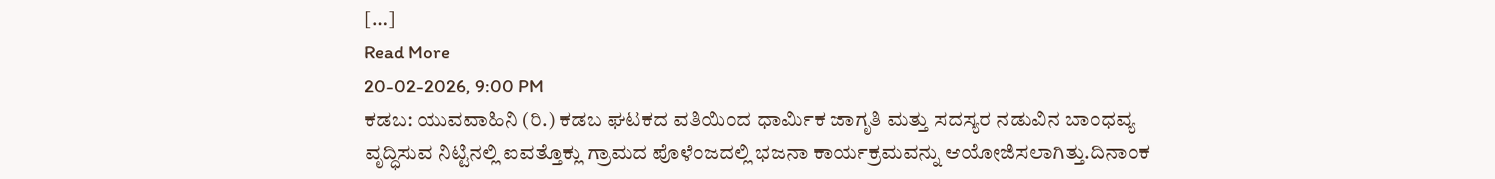[…]
Read More
20-02-2026, 9:00 PM
ಕಡಬ: ಯುವವಾಹಿನಿ (ರಿ.) ಕಡಬ ಘಟಕದ ವತಿಯಿಂದ ಧಾರ್ಮಿಕ ಜಾಗೃತಿ ಮತ್ತು ಸದಸ್ಯರ ನಡುವಿನ ಬಾಂಧವ್ಯ ವೃದ್ಧಿಸುವ ನಿಟ್ಟಿನಲ್ಲಿ ಐವತ್ತೊಕ್ಲು ಗ್ರಾಮದ ಪೊಳೆಂಜದಲ್ಲಿ ಭಜನಾ ಕಾರ್ಯಕ್ರಮವನ್ನು ಆಯೋಜಿಸಲಾಗಿತ್ತು.ದಿನಾಂಕ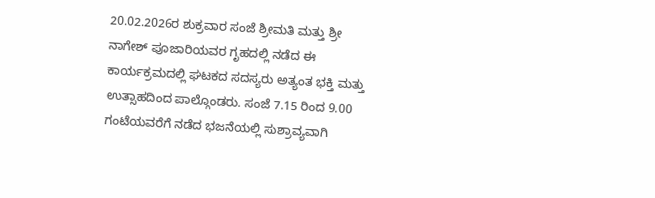20.02.2026ರ ಶುಕ್ರವಾರ ಸಂಜೆ ಶ್ರೀಮತಿ ಮತ್ತು ಶ್ರೀ ನಾಗೇಶ್ ಪೂಜಾರಿಯವರ ಗೃಹದಲ್ಲಿ ನಡೆದ ಈ ಕಾರ್ಯಕ್ರಮದಲ್ಲಿ ಘಟಕದ ಸದಸ್ಯರು ಅತ್ಯಂತ ಭಕ್ತಿ ಮತ್ತು ಉತ್ಸಾಹದಿಂದ ಪಾಲ್ಗೊಂಡರು. ಸಂಜೆ 7.15 ರಿಂದ 9.00 ಗಂಟೆಯವರೆಗೆ ನಡೆದ ಭಜನೆಯಲ್ಲಿ ಸುಶ್ರಾವ್ಯವಾಗಿ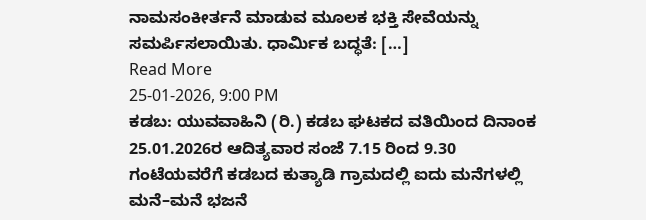ನಾಮಸಂಕೀರ್ತನೆ ಮಾಡುವ ಮೂಲಕ ಭಕ್ತಿ ಸೇವೆಯನ್ನು ಸಮರ್ಪಿಸಲಾಯಿತು. ಧಾರ್ಮಿಕ ಬದ್ಧತೆ: […]
Read More
25-01-2026, 9:00 PM
ಕಡಬ: ಯುವವಾಹಿನಿ (ರಿ.) ಕಡಬ ಘಟಕದ ವತಿಯಿಂದ ದಿನಾಂಕ 25.01.2026ರ ಆದಿತ್ಯವಾರ ಸಂಜೆ 7.15 ರಿಂದ 9.30 ಗಂಟೆಯವರೆಗೆ ಕಡಬದ ಕುತ್ಯಾಡಿ ಗ್ರಾಮದಲ್ಲಿ ಐದು ಮನೆಗಳಲ್ಲಿ ಮನೆ–ಮನೆ ಭಜನೆ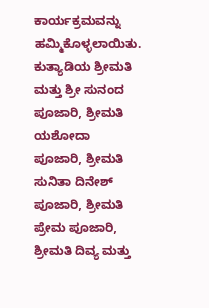ಕಾರ್ಯಕ್ರಮವನ್ನು ಹಮ್ಮಿಕೊಳ್ಳಲಾಯಿತು. ಕುತ್ಯಾಡಿಯ ಶ್ರೀಮತಿ ಮತ್ತು ಶ್ರೀ ಸುನಂದ ಪೂಜಾರಿ, ಶ್ರೀಮತಿ ಯಶೋದಾ ಪೂಜಾರಿ, ಶ್ರೀಮತಿ ಸುನಿತಾ ದಿನೇಶ್ ಪೂಜಾರಿ, ಶ್ರೀಮತಿ ಪ್ರೇಮ ಪೂಜಾರಿ, ಶ್ರೀಮತಿ ದಿವ್ಯ ಮತ್ತು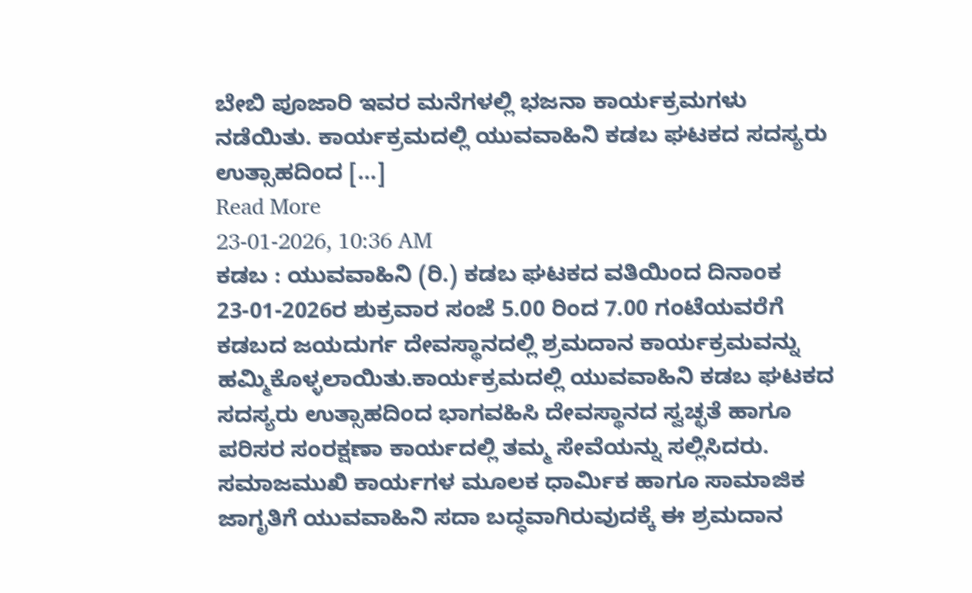ಬೇಬಿ ಪೂಜಾರಿ ಇವರ ಮನೆಗಳಲ್ಲಿ ಭಜನಾ ಕಾರ್ಯಕ್ರಮಗಳು ನಡೆಯಿತು. ಕಾರ್ಯಕ್ರಮದಲ್ಲಿ ಯುವವಾಹಿನಿ ಕಡಬ ಘಟಕದ ಸದಸ್ಯರು ಉತ್ಸಾಹದಿಂದ […]
Read More
23-01-2026, 10:36 AM
ಕಡಬ : ಯುವವಾಹಿನಿ (ರಿ.) ಕಡಬ ಘಟಕದ ವತಿಯಿಂದ ದಿನಾಂಕ 23-01-2026ರ ಶುಕ್ರವಾರ ಸಂಜೆ 5.00 ರಿಂದ 7.00 ಗಂಟೆಯವರೆಗೆ ಕಡಬದ ಜಯದುರ್ಗ ದೇವಸ್ಥಾನದಲ್ಲಿ ಶ್ರಮದಾನ ಕಾರ್ಯಕ್ರಮವನ್ನು ಹಮ್ಮಿಕೊಳ್ಳಲಾಯಿತು.ಕಾರ್ಯಕ್ರಮದಲ್ಲಿ ಯುವವಾಹಿನಿ ಕಡಬ ಘಟಕದ ಸದಸ್ಯರು ಉತ್ಸಾಹದಿಂದ ಭಾಗವಹಿಸಿ ದೇವಸ್ಥಾನದ ಸ್ವಚ್ಛತೆ ಹಾಗೂ ಪರಿಸರ ಸಂರಕ್ಷಣಾ ಕಾರ್ಯದಲ್ಲಿ ತಮ್ಮ ಸೇವೆಯನ್ನು ಸಲ್ಲಿಸಿದರು. ಸಮಾಜಮುಖಿ ಕಾರ್ಯಗಳ ಮೂಲಕ ಧಾರ್ಮಿಕ ಹಾಗೂ ಸಾಮಾಜಿಕ ಜಾಗೃತಿಗೆ ಯುವವಾಹಿನಿ ಸದಾ ಬದ್ಧವಾಗಿರುವುದಕ್ಕೆ ಈ ಶ್ರಮದಾನ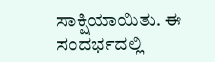ಸಾಕ್ಷಿಯಾಯಿತು. ಈ ಸಂದರ್ಭದಲ್ಲಿ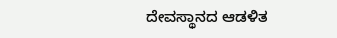ದೇವಸ್ಥಾನದ ಆಡಳಿತ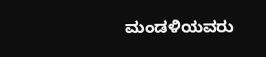ಮಂಡಳಿಯವರು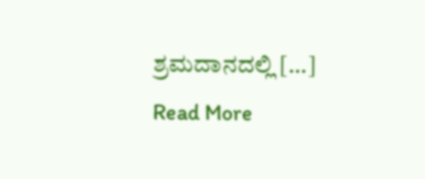ಶ್ರಮದಾನದಲ್ಲಿ […]
Read More